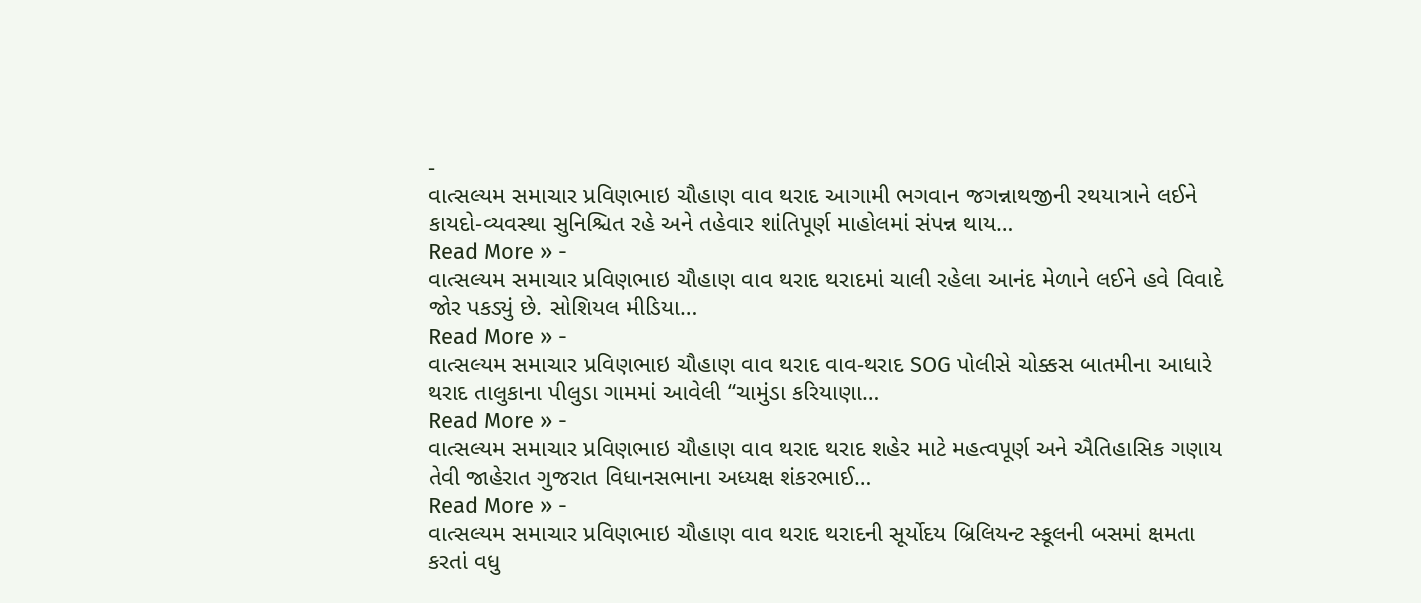-
વાત્સલ્યમ સમાચાર પ્રવિણભાઇ ચૌહાણ વાવ થરાદ આગામી ભગવાન જગન્નાથજીની રથયાત્રાને લઈને કાયદો-વ્યવસ્થા સુનિશ્ચિત રહે અને તહેવાર શાંતિપૂર્ણ માહોલમાં સંપન્ન થાય…
Read More » -
વાત્સલ્યમ સમાચાર પ્રવિણભાઇ ચૌહાણ વાવ થરાદ થરાદમાં ચાલી રહેલા આનંદ મેળાને લઈને હવે વિવાદે જોર પકડ્યું છે. સોશિયલ મીડિયા…
Read More » -
વાત્સલ્યમ સમાચાર પ્રવિણભાઇ ચૌહાણ વાવ થરાદ વાવ-થરાદ SOG પોલીસે ચોક્કસ બાતમીના આધારે થરાદ તાલુકાના પીલુડા ગામમાં આવેલી “ચામુંડા કરિયાણા…
Read More » -
વાત્સલ્યમ સમાચાર પ્રવિણભાઇ ચૌહાણ વાવ થરાદ થરાદ શહેર માટે મહત્વપૂર્ણ અને ઐતિહાસિક ગણાય તેવી જાહેરાત ગુજરાત વિધાનસભાના અધ્યક્ષ શંકરભાઈ…
Read More » -
વાત્સલ્યમ સમાચાર પ્રવિણભાઇ ચૌહાણ વાવ થરાદ થરાદની સૂર્યોદય બ્રિલિયન્ટ સ્કૂલની બસમાં ક્ષમતા કરતાં વધુ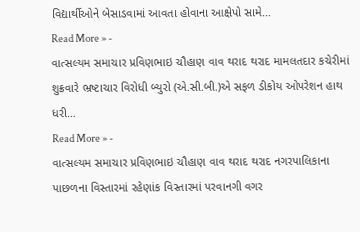વિદ્યાર્થીઓને બેસાડવામાં આવતા હોવાના આક્ષેપો સામે…
Read More » -
વાત્સલ્યમ સમાચાર પ્રવિણભાઇ ચૌહાણ વાવ થરાદ થરાદ મામલતદાર કચેરીમાં શુક્રવારે ભ્રષ્ટાચાર વિરોધી બ્યુરો (એ.સી.બી.)એ સફળ ડીકોય ઓપરેશન હાથ ધરી…
Read More » -
વાત્સલ્યમ સમાચાર પ્રવિણભાઇ ચૌહાણ વાવ થરાદ થરાદ નગરપાલિકાના પાછળના વિસ્તારમાં રહેણાંક વિસ્તારમાં પરવાનગી વગર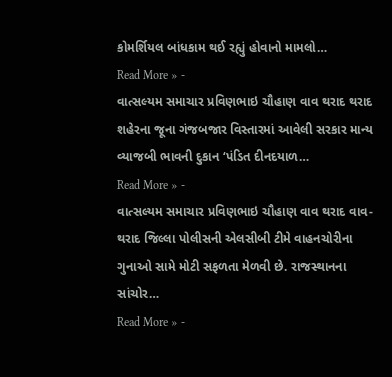કોમર્શિયલ બાંધકામ થઈ રહ્યું હોવાનો મામલો…
Read More » -
વાત્સલ્યમ સમાચાર પ્રવિણભાઇ ચૌહાણ વાવ થરાદ થરાદ શહેરના જૂના ગંજબજાર વિસ્તારમાં આવેલી સરકાર માન્ય વ્યાજબી ભાવની દુકાન ‘પંડિત દીનદયાળ…
Read More » -
વાત્સલ્યમ સમાચાર પ્રવિણભાઇ ચૌહાણ વાવ થરાદ વાવ-થરાદ જિલ્લા પોલીસની એલસીબી ટીમે વાહનચોરીના ગુનાઓ સામે મોટી સફળતા મેળવી છે. રાજસ્થાનના સાંચોર…
Read More » -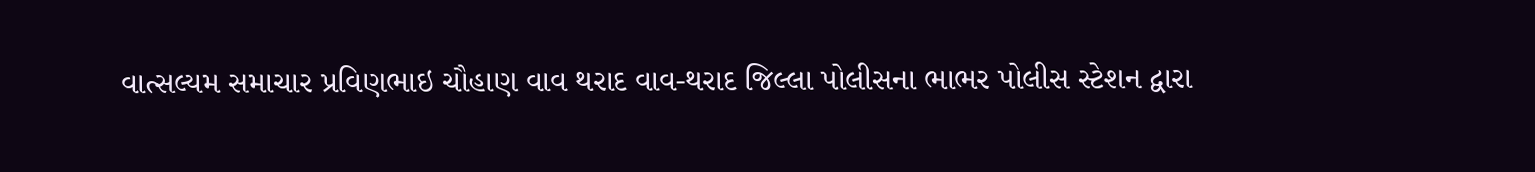વાત્સલ્યમ સમાચાર પ્રવિણભાઇ ચૌહાણ વાવ થરાદ વાવ-થરાદ જિલ્લા પોલીસના ભાભર પોલીસ સ્ટેશન દ્વારા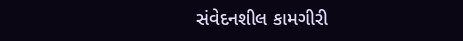સંવેદનશીલ કામગીરી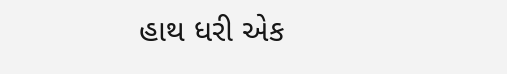હાથ ધરી એક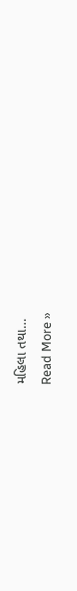મહિલા તથા…
Read More »